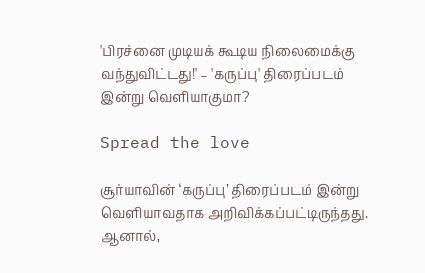'பிரச்னை முடியக் கூடிய நிலைமைக்கு வந்துவிட்டது!' – 'கருப்பு' திரைப்படம் இன்று வெளியாகுமா?

Spread the love

சூர்யாவின் ‘கருப்பு’ திரைப்படம் இன்று வெளியாவதாக அறிவிக்கப்பட்டிருந்தது. ஆனால்,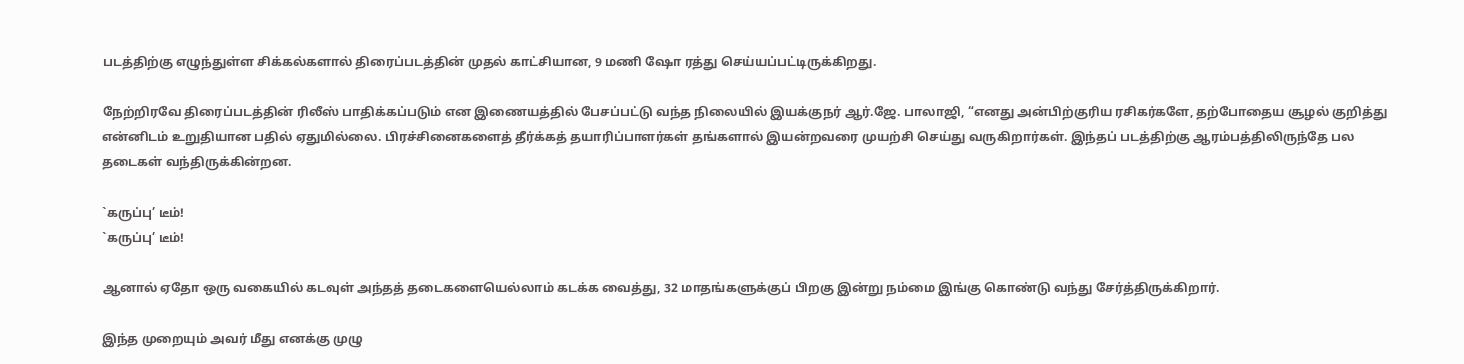படத்திற்கு எழுந்துள்ள சிக்கல்களால் திரைப்படத்தின் முதல் காட்சியான, 9 மணி ஷோ ரத்து செய்யப்பட்டிருக்கிறது.

நேற்றிரவே திரைப்படத்தின் ரிலீஸ் பாதிக்கப்படும் என இணையத்தில் பேசப்பட்டு வந்த நிலையில் இயக்குநர் ஆர்.ஜே. பாலாஜி, “எனது அன்பிற்குரிய ரசிகர்களே, தற்போதைய சூழல் குறித்து என்னிடம் உறுதியான பதில் ஏதுமில்லை. பிரச்சினைகளைத் தீர்க்கத் தயாரிப்பாளர்கள் தங்களால் இயன்றவரை முயற்சி செய்து வருகிறார்கள். இந்தப் படத்திற்கு ஆரம்பத்திலிருந்தே பல தடைகள் வந்திருக்கின்றன.

`கருப்பு’ டீம்!
`கருப்பு’ டீம்!

ஆனால் ஏதோ ஒரு வகையில் கடவுள் அந்தத் தடைகளையெல்லாம் கடக்க வைத்து, 32 மாதங்களுக்குப் பிறகு இன்று நம்மை இங்கு கொண்டு வந்து சேர்த்திருக்கிறார்.

இந்த முறையும் அவர் மீது எனக்கு முழு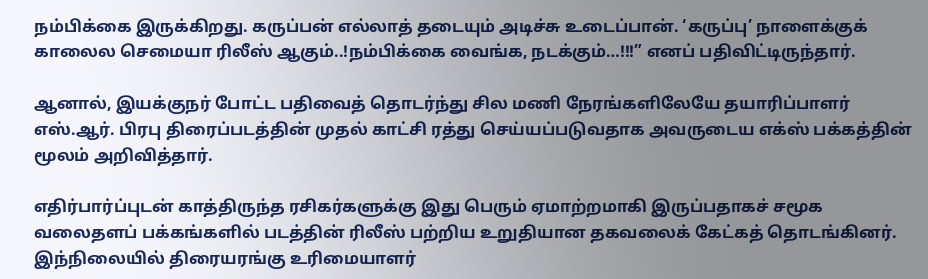நம்பிக்கை இருக்கிறது. கருப்பன் எல்லாத் தடையும் அடிச்சு உடைப்பான். ‘கருப்பு’ நாளைக்குக் காலைல செமையா ரிலீஸ் ஆகும்..!நம்பிக்கை வைங்க, நடக்கும்…!!!” எனப் பதிவிட்டிருந்தார்.

ஆனால், இயக்குநர் போட்ட பதிவைத் தொடர்ந்து சில மணி நேரங்களிலேயே தயாரிப்பாளர் எஸ்.ஆர். பிரபு திரைப்படத்தின் முதல் காட்சி ரத்து செய்யப்படுவதாக அவருடைய எக்ஸ் பக்கத்தின் மூலம் அறிவித்தார்.

எதிர்பார்ப்புடன் காத்திருந்த ரசிகர்களுக்கு இது பெரும் ஏமாற்றமாகி இருப்பதாகச் சமூக வலைதளப் பக்கங்களில் படத்தின் ரிலீஸ் பற்றிய உறுதியான தகவலைக் கேட்கத் தொடங்கினர். இந்நிலையில் திரையரங்கு உரிமையாளர்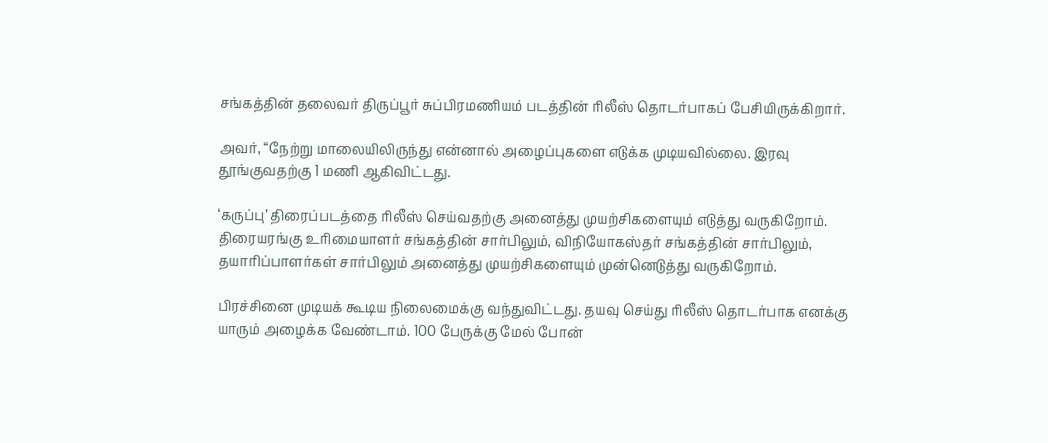சங்கத்தின் தலைவர் திருப்பூர் சுப்பிரமணியம் படத்தின் ரிலீஸ் தொடர்பாகப் பேசியிருக்கிறார்.

அவர், “நேற்று மாலையிலிருந்து என்னால் அழைப்புகளை எடுக்க முடியவில்லை. இரவு தூங்குவதற்கு 1 மணி ஆகிவிட்டது.

‘கருப்பு’ திரைப்படத்தை ரிலீஸ் செய்வதற்கு அனைத்து முயற்சிகளையும் எடுத்து வருகிறோம். திரையரங்கு உரிமையாளர் சங்கத்தின் சார்பிலும், விநியோகஸ்தர் சங்கத்தின் சார்பிலும், தயாரிப்பாளர்கள் சார்பிலும் அனைத்து முயற்சிகளையும் முன்னெடுத்து வருகிறோம்.

பிரச்சினை முடியக் கூடிய நிலைமைக்கு வந்துவிட்டது. தயவு செய்து ரிலீஸ் தொடர்பாக எனக்கு யாரும் அழைக்க வேண்டாம். 100 பேருக்கு மேல் போன்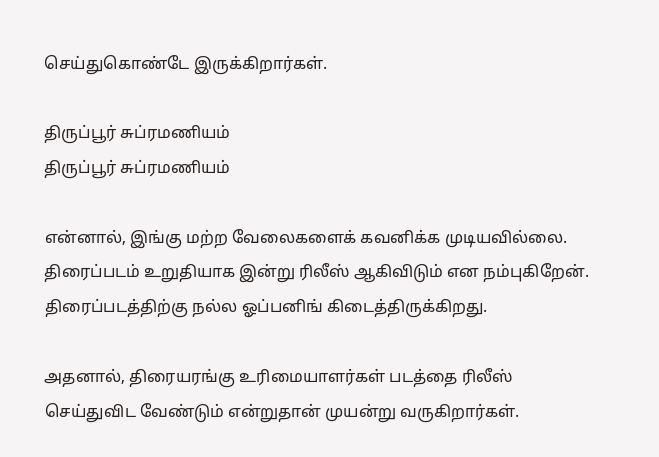செய்துகொண்டே இருக்கிறார்கள்.

திருப்பூர் சுப்ரமணியம்
திருப்பூர் சுப்ரமணியம்

என்னால், இங்கு மற்ற வேலைகளைக் கவனிக்க முடியவில்லை. திரைப்படம் உறுதியாக இன்று ரிலீஸ் ஆகிவிடும் என நம்புகிறேன். திரைப்படத்திற்கு நல்ல ஓப்பனிங் கிடைத்திருக்கிறது.

அதனால், திரையரங்கு உரிமையாளர்கள் படத்தை ரிலீஸ் செய்துவிட வேண்டும் என்றுதான் முயன்று வருகிறார்கள்.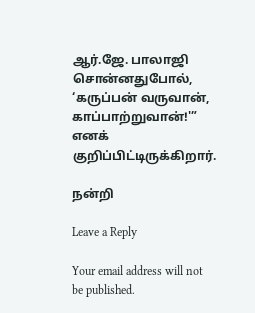ஆர்.ஜே. பாலாஜி சொன்னதுபோல், ‘கருப்பன் வருவான், காப்பாற்றுவான்!'” எனக் குறிப்பிட்டிருக்கிறார்.

நன்றி

Leave a Reply

Your email address will not be published.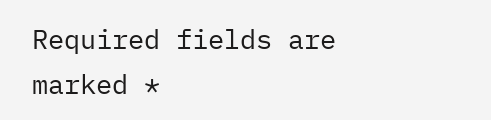Required fields are marked *